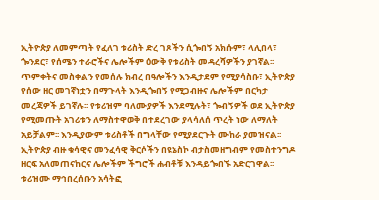ኢትዮጵያ ለመምጣት የፈለገ ቱሪስት ድረ ገጾችን ሲጐበኝ አክሱም፣ ላሊበላ፣ ጐንደር፣ የሰሜን ተራሮችና ሌሎችም ዕውቅ የቱሪስት መዳረሻዎችን ያገኛል፡፡ ጥምቀትና መስቀልን የመሰሉ ክብረ በዓሎችን እንዲታደም የሚያሳስቡ፣ ኢትዮጵያ የሰው ዘር መገኛነቷን በማጉላት እንዲጐበኝ የሚጋብዙና ሌሎችም በርካታ መረጃዎች ይገኛሉ፡፡ የቱሪዝም ባለሙያዎች እንደሚሉት፣ ጐብኝዎች ወደ ኢትዮጵያ የሚመጡት አገሪቱን ለማስተዋወቅ በተደረገው ያላሳለሰ ጥረት ነው ለማለት አይቻልም፡፡ እንዲያውም ቱሪስቶች በግላቸው የሚያደርጉት ሙከራ ያመዝናል፡፡ ኢትዮጵያ ብዙ ቁሳዊና መንፈሳዊ ቅርሶችን በዩኔስኮ ብታስመዘግብም የመስተንግዶ ዘርፍ አለመጠናከርና ሌሎችም ችግሮች ሐብቶቹ እንዳይጐበኙ አድርገዋል፡፡
ቱሪዝሙ ማኅበረሰቡን አሳትፎ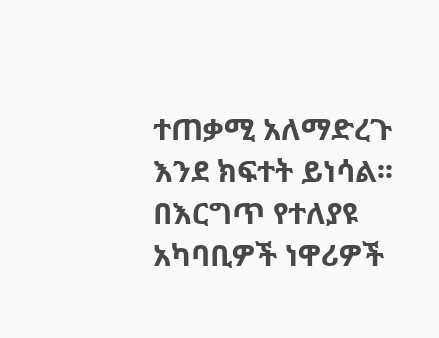ተጠቃሚ አለማድረጉ እንደ ክፍተት ይነሳል፡፡ በእርግጥ የተለያዩ አካባቢዎች ነዋሪዎች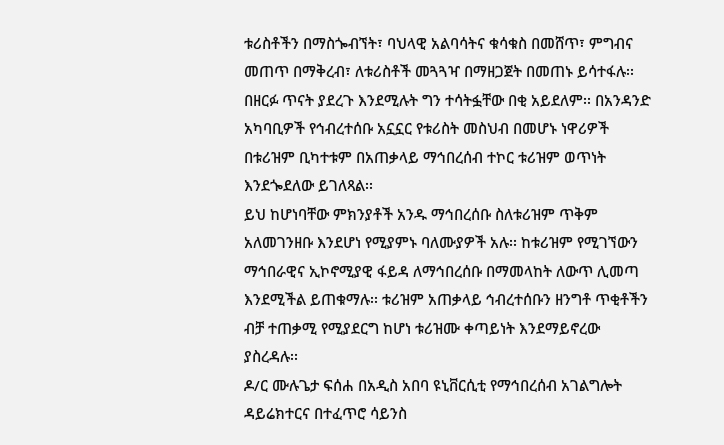ቱሪስቶችን በማስጐብኘት፣ ባህላዊ አልባሳትና ቁሳቁስ በመሸጥ፣ ምግብና መጠጥ በማቅረብ፣ ለቱሪስቶች መጓጓዣ በማዘጋጀት በመጠኑ ይሳተፋሉ፡፡ በዘርፉ ጥናት ያደረጉ እንደሚሉት ግን ተሳትፏቸው በቂ አይደለም፡፡ በአንዳንድ አካባቢዎች የኅብረተሰቡ አኗኗር የቱሪስት መስህብ በመሆኑ ነዋሪዎች በቱሪዝም ቢካተቱም በአጠቃላይ ማኅበረሰብ ተኮር ቱሪዝም ወጥነት እንደጐደለው ይገለጻል፡፡
ይህ ከሆነባቸው ምክንያቶች አንዱ ማኅበረሰቡ ስለቱሪዝም ጥቅም አለመገንዘቡ እንደሆነ የሚያምኑ ባለሙያዎች አሉ፡፡ ከቱሪዝም የሚገኘውን ማኅበራዊና ኢኮኖሚያዊ ፋይዳ ለማኅበረሰቡ በማመላከት ለውጥ ሊመጣ እንደሚችል ይጠቁማሉ፡፡ ቱሪዝም አጠቃላይ ኅብረተሰቡን ዘንግቶ ጥቂቶችን ብቻ ተጠቃሚ የሚያደርግ ከሆነ ቱሪዝሙ ቀጣይነት እንደማይኖረው ያስረዳሉ፡፡
ዶ/ር ሙሉጌታ ፍሰሐ በአዲስ አበባ ዩኒቨርሲቲ የማኅበረሰብ አገልግሎት ዳይሬክተርና በተፈጥሮ ሳይንስ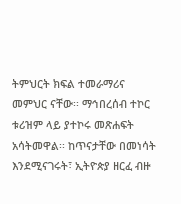ትምህርት ክፍል ተመራማሪና መምህር ናቸው፡፡ ማኅበረሰብ ተኮር ቱሪዝም ላይ ያተኮሩ መጽሐፍት አሳትመዋል፡፡ ከጥናታቸው በመነሳት እንደሚናገሩት፣ ኢትዮጵያ ዘርፈ ብዙ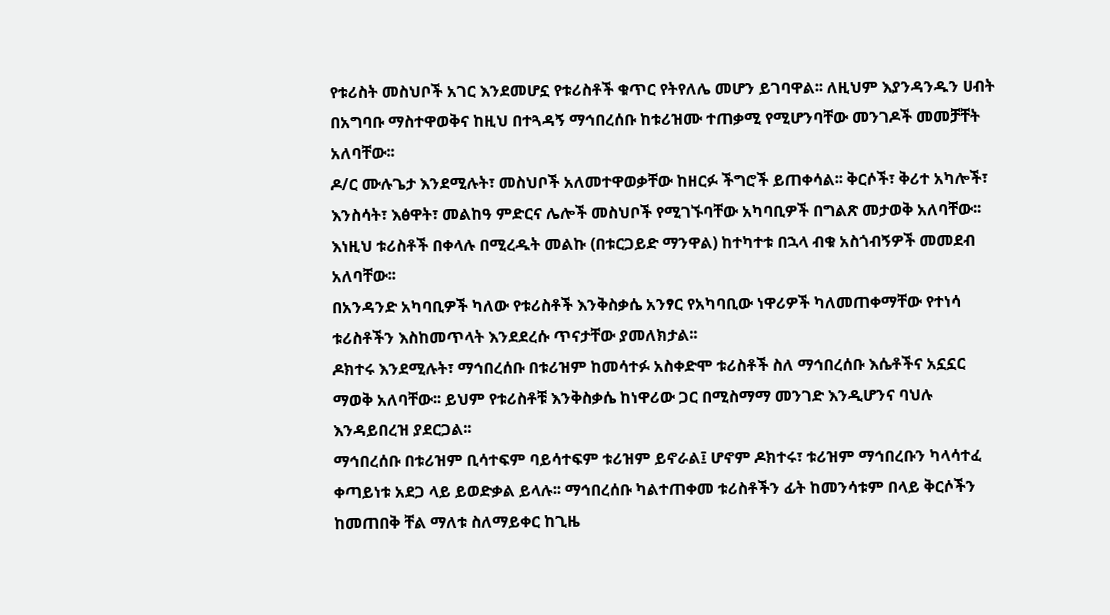የቱሪስት መስህቦች አገር እንደመሆኗ የቱሪስቶች ቁጥር የትየለሌ መሆን ይገባዋል፡፡ ለዚህም እያንዳንዱን ሀብት በአግባቡ ማስተዋወቅና ከዚህ በተጓዳኝ ማኅበረሰቡ ከቱሪዝሙ ተጠቃሚ የሚሆንባቸው መንገዶች መመቻቸት አለባቸው፡፡
ዶ/ር ሙሉጌታ እንደሚሉት፣ መስህቦች አለመተዋወቃቸው ከዘርፉ ችግሮች ይጠቀሳል፡፡ ቅርሶች፣ ቅሪተ አካሎች፣ እንስሳት፣ እፅዋት፣ መልከዓ ምድርና ሌሎች መስህቦች የሚገኙባቸው አካባቢዎች በግልጽ መታወቅ አለባቸው፡፡ እነዚህ ቱሪስቶች በቀላሉ በሚረዱት መልኩ (በቱርጋይድ ማንዋል) ከተካተቱ በኋላ ብቁ አስጎብኝዎች መመደብ አለባቸው፡፡
በአንዳንድ አካባቢዎች ካለው የቱሪስቶች እንቅስቃሴ አንፃር የአካባቢው ነዋሪዎች ካለመጠቀማቸው የተነሳ ቱሪስቶችን እስከመጥላት እንደደረሱ ጥናታቸው ያመለክታል፡፡
ዶክተሩ እንደሚሉት፣ ማኅበረሰቡ በቱሪዝም ከመሳተፉ አስቀድሞ ቱሪስቶች ስለ ማኅበረሰቡ እሴቶችና አኗኗር ማወቅ አለባቸው፡፡ ይህም የቱሪስቶቹ እንቅስቃሴ ከነዋሪው ጋር በሚስማማ መንገድ እንዲሆንና ባህሉ እንዳይበረዝ ያደርጋል፡፡
ማኅበረሰቡ በቱሪዝም ቢሳተፍም ባይሳተፍም ቱሪዝም ይኖራል፤ ሆኖም ዶክተሩ፣ ቱሪዝም ማኅበረቡን ካላሳተፈ ቀጣይነቱ አደጋ ላይ ይወድቃል ይላሉ፡፡ ማኅበረሰቡ ካልተጠቀመ ቱሪስቶችን ፊት ከመንሳቱም በላይ ቅርሶችን ከመጠበቅ ቸል ማለቱ ስለማይቀር ከጊዜ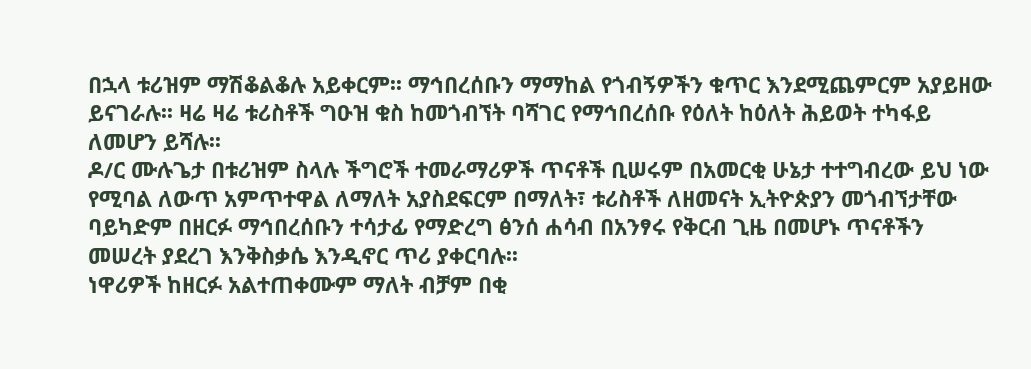በኋላ ቱሪዝም ማሽቆልቆሉ አይቀርም፡፡ ማኅበረሰቡን ማማከል የጎብኝዎችን ቁጥር እንደሚጨምርም አያይዘው ይናገራሉ፡፡ ዛሬ ዛሬ ቱሪስቶች ግዑዝ ቁስ ከመጎብኘት ባሻገር የማኅበረሰቡ የዕለት ከዕለት ሕይወት ተካፋይ ለመሆን ይሻሉ፡፡
ዶ/ር ሙሉጌታ በቱሪዝም ስላሉ ችግሮች ተመራማሪዎች ጥናቶች ቢሠሩም በአመርቂ ሁኔታ ተተግብረው ይህ ነው የሚባል ለውጥ አምጥተዋል ለማለት አያስደፍርም በማለት፣ ቱሪስቶች ለዘመናት ኢትዮጵያን መጎብኘታቸው ባይካድም በዘርፉ ማኅበረሰቡን ተሳታፊ የማድረግ ፅንሰ ሐሳብ በአንፃሩ የቅርብ ጊዜ በመሆኑ ጥናቶችን መሠረት ያደረገ እንቅስቃሴ እንዲኖር ጥሪ ያቀርባሉ፡፡
ነዋሪዎች ከዘርፉ አልተጠቀሙም ማለት ብቻም በቂ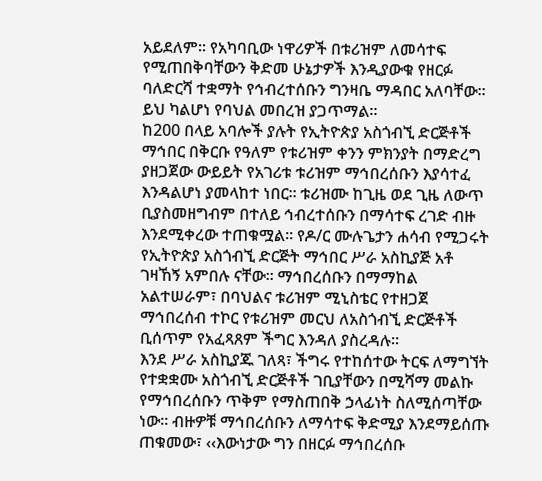አይደለም፡፡ የአካባቢው ነዋሪዎች በቱሪዝም ለመሳተፍ የሚጠበቅባቸውን ቅድመ ሁኔታዎች እንዲያውቁ የዘርፉ ባለድርሻ ተቋማት የኅብረተሰቡን ግንዛቤ ማዳበር አለባቸው፡፡ ይህ ካልሆነ የባህል መበረዝ ያጋጥማል፡፡
ከ200 በላይ አባሎች ያሉት የኢትዮጵያ አስጎብኚ ድርጅቶች ማኅበር በቅርቡ የዓለም የቱሪዝም ቀንን ምክንያት በማድረግ ያዘጋጀው ውይይት የአገሪቱ ቱሪዝም ማኅበረሰቡን እያሳተፈ እንዳልሆነ ያመላከተ ነበር፡፡ ቱሪዝሙ ከጊዜ ወደ ጊዜ ለውጥ ቢያስመዘግብም በተለይ ኅብረተሰቡን በማሳተፍ ረገድ ብዙ እንደሚቀረው ተጠቁሟል፡፡ የዶ/ር ሙሉጌታን ሐሳብ የሚጋሩት የኢትዮጵያ አስጎብኚ ድርጅት ማኅበር ሥራ አስኪያጅ አቶ ገዛኸኝ አምበሉ ናቸው፡፡ ማኅበረሰቡን በማማከል አልተሠራም፣ በባህልና ቱሪዝም ሚኒስቴር የተዘጋጀ ማኅበረሰብ ተኮር የቱሪዝም መርህ ለአስጎብኚ ድርጅቶች ቢሰጥም የአፈጻጸም ችግር እንዳለ ያስረዳሉ፡፡
እንደ ሥራ አስኪያጁ ገለጻ፣ ችግሩ የተከሰተው ትርፍ ለማግኘት የተቋቋሙ አስጎብኚ ድርጅቶች ገቢያቸውን በሚሻማ መልኩ የማኅበረሰቡን ጥቅም የማስጠበቅ ኃላፊነት ስለሚሰጣቸው ነው፡፡ ብዙዎቹ ማኅበረሰቡን ለማሳተፍ ቅድሚያ እንደማይሰጡ ጠቁመው፣ ‹‹እውነታው ግን በዘርፉ ማኅበረሰቡ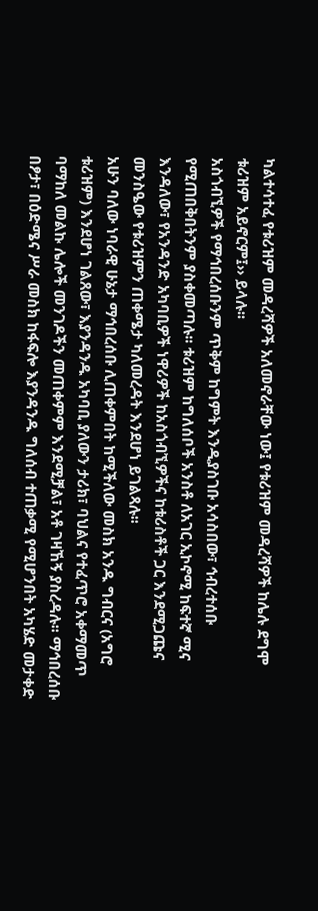ካልተሳተፈ የቱሪዝም መዳረሻዎች አለመኖራቸው ነው፤ የቱሪዝም መዳረሻዎች ከሌሉ ደግሞ ቱሪዝም አይኖርም፤›› ይላሉ፡፡
አስጎብኚዎች የማኅበረሰቡንም ጥቅም ከግምት እንዲያስገቡ አሳስበው፣ ኅብረተሰቡ የሚጠበቅበትንም ያስቀመጣሉ፡፡ ቱሪዝም ከግለሰቦች አንስቶ ለአገር ኢኮኖሚ ከፍተኛ ሚና እንዳለው፣ የአንዳንድ አካባቢዎች ነዋሪዎች ከአስጎብኚዎችና ከቱሪስቶች ጋር እንደሚጋጩና መንስዔው የቱሪዝምን ጠቀሜታ ካለመረዳት እንደሆነ ይገልጻሉ፡፡
አሁን ባለው ነባራዊ ሁኔታ ማኅበረሰቡ ሊጠቀምበት ከሚችለው መስክ አንዱ ግብርና (አግሮ ቱሪዝም) እንደሆነ ገልጸው፣ እያንዳንዱ አካባቢ ያለውን ታሪክ፣ ባህልና የተፈጥሮ አቀማመጥ ባማከለ መልኩ ሌሎች መንገዶችን መጠቀምም እንደሚቻል፣ አቶ ገዛኸኝ ያስረዳሉ፡፡ ማኅበረሰቡ በፆታ፣ በዕድሜና ሥራ መስክ ከፋፍሎ እያንዳንዱ ግለሰብ ተጠቃሚ የሚሆንበት አካሄድ መታቀድ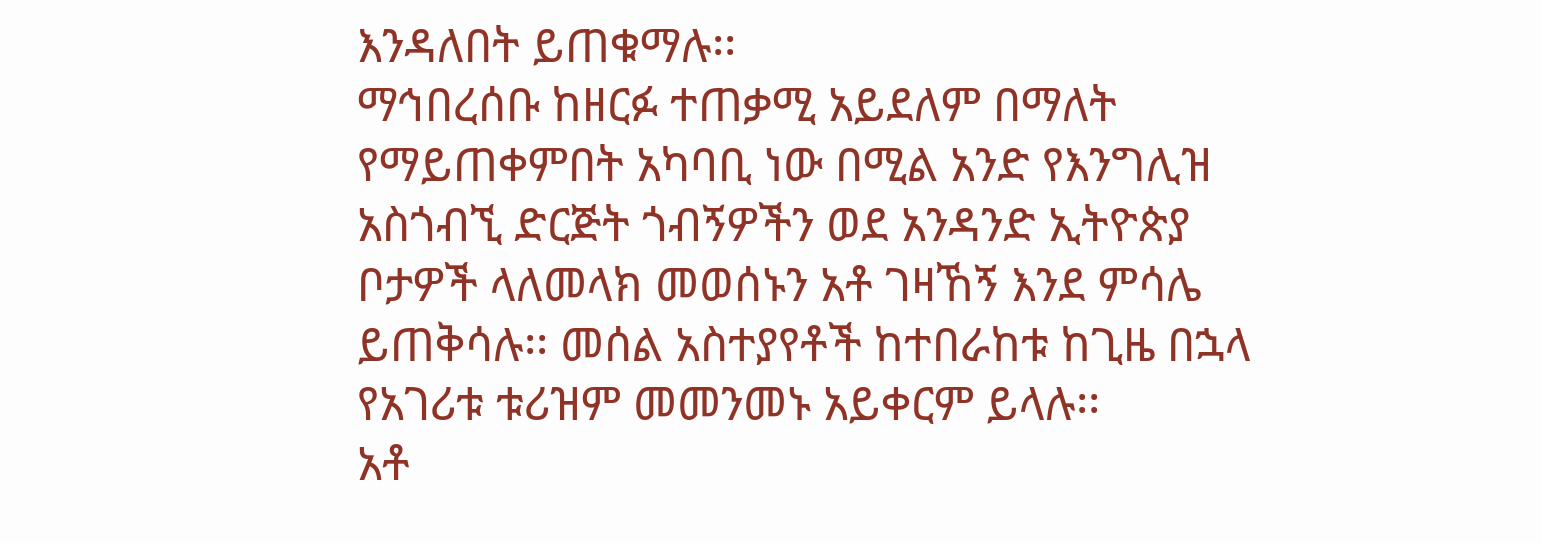እንዳለበት ይጠቁማሉ፡፡
ማኅበረሰቡ ከዘርፉ ተጠቃሚ አይደለም በማለት የማይጠቀምበት አካባቢ ነው በሚል አንድ የእንግሊዝ አስጎብኚ ድርጅት ጎብኝዎችን ወደ አንዳንድ ኢትዮጵያ ቦታዎች ላለመላክ መወሰኑን አቶ ገዛኸኝ እንደ ምሳሌ ይጠቅሳሉ፡፡ መሰል አስተያየቶች ከተበራከቱ ከጊዜ በኋላ የአገሪቱ ቱሪዝም መመንመኑ አይቀርም ይላሉ፡፡
አቶ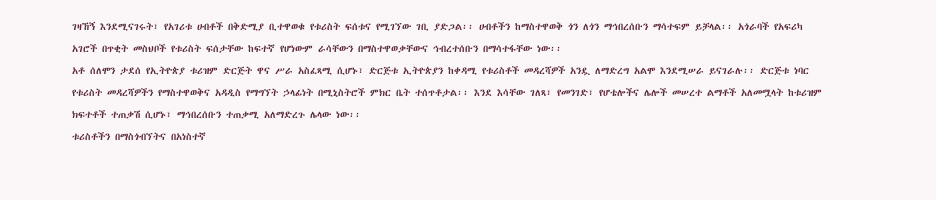ገዛኸኝ እንደሚናገሩት፣ የአገሪቱ ሀብቶች በቅድሚያ ቢተዋወቁ የቱሪስት ፍሰቱና የሚገኘው ገቢ ያድጋል፡፡ ሀብቶችን ከማስተዋወቅ ጎን ለጎን ማኅበረሰቡን ማሳተፍም ይቻላል፡፡ አጎራባች የአፍሪካ አገሮች በጥቂት መስህቦች የቱሪስት ፍሰታቸው ከፍተኛ የሆነውም ራሳቸውን በማስተዋወቃቸውና ኅብረተሰቡን በማሳተፋቸው ነው፡፡
አቶ ሰለሞን ታደሰ የኢትዮጵያ ቱሪዝም ድርጅት ዋና ሥራ አስፈጻሚ ሲሆኑ፣ ድርጅቱ ኢትዮጵያን ከቀዳሚ የቱሪስቶች መዳረሻዎች አንዷ ለማድረግ አልሞ እንደሚሠራ ይናገራሉ፡፡ ድርጅቱ ነባር የቱሪስት መዳረሻዎችን የማስተዋወቅና አዳዲስ የማግኘት ኃላፊነት በሚኒስትሮች ምክር ቤት ተሰጥቶታል፡፡ እንደ እሳቸው ገለጻ፣ የመንገድ፣ የሆቴሎችና ሌሎች መሠረተ ልማቶች አለመሟላት ከቱሪዝም ክፍተቶች ተጠቃሽ ሲሆኑ፣ ማኅበረሰቡን ተጠቃሚ አለማድረጉ ሌላው ነው፡፡
ቱሪስቶችን በማስጎብኘትና በአነስተኛ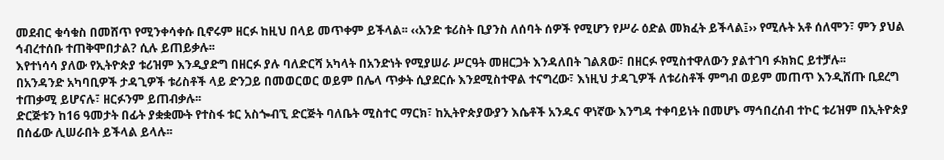መደብር ቁሳቁስ በመሸጥ የሚንቀሳቀሱ ቢኖሩም ዘርፉ ከዚህ በላይ መጥቀም ይችላል፡፡ ‹‹አንድ ቱሪስት ቢያንስ ለሰባት ሰዎች የሚሆን የሥራ ዕድል መክፈት ይችላል፤›› የሚሉት አቶ ሰለሞን፣ ምን ያህል ኅብረተሰቡ ተጠቅሞበታል? ሲሉ ይጠይቃሉ፡፡
እየተነሳሳ ያለው የኢትዮጵያ ቱሪዝም እንዲያድግ በዘርፉ ያሉ ባለድርሻ አካላት በአንድነት የሚያሠራ ሥርዓት መዘርጋት እንዳለበት ገልጸው፣ በዘርፉ የሚስተዋለውን ያልተገባ ፉክክር ይተቻሉ፡፡
በአንዳንድ አካባቢዎች ታዳጊዎች ቱሪስቶች ላይ ድንጋይ በመወርወር ወይም በሌላ ጥቃት ሲያደርሱ እንደሚስተዋል ተናግረው፣ እነዚህ ታዳጊዎች ለቱሪስቶች ምግብ ወይም መጠጥ እንዲሸጡ ቢደረግ ተጠቃሚ ይሆናሉ፣ ዘርፉንም ይጠብቃሉ፡፡
ድርጅቱን ከ16 ዓመታት በፊት ያቋቋሙት የተስፋ ቱር አስጐብኚ ድርጅት ባለቤት ሚስተር ማርክ፣ ከኢትዮጵያውያን እሴቶች አንዱና ዋነኛው እንግዳ ተቀባይነት በመሆኑ ማኅበረሰብ ተኮር ቱሪዝም በኢትዮጵያ በሰፊው ሊሠራበት ይችላል ይላሉ፡፡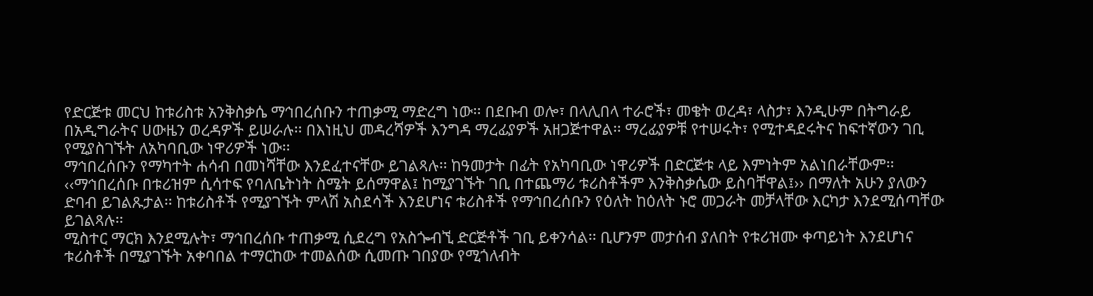የድርጅቱ መርህ ከቱሪስቱ አንቅስቃሴ ማኅበረሰቡን ተጠቃሚ ማድረግ ነው፡፡ በደቡብ ወሎ፣ በላሊበላ ተራሮች፣ መቄት ወረዳ፣ ላስታ፣ እንዲሁም በትግራይ በአዲግራትና ሀውዜን ወረዳዎች ይሠራሉ፡፡ በእነዚህ መዳረሻዎች እንግዳ ማረፊያዎች አዘጋጅተዋል፡፡ ማረፊያዎቹ የተሠሩት፣ የሚተዳደሩትና ከፍተኛውን ገቢ የሚያስገኙት ለአካባቢው ነዋሪዎች ነው፡፡
ማኅበረሰቡን የማካተት ሐሳብ በመነሻቸው እንደፈተናቸው ይገልጻሉ፡፡ ከዓመታት በፊት የአካባቢው ነዋሪዎች በድርጅቱ ላይ እምነትም አልነበራቸውም፡፡ ‹‹ማኅበረሰቡ በቱሪዝም ሲሳተፍ የባለቤትነት ስሜት ይሰማዋል፤ ከሚያገኙት ገቢ በተጨማሪ ቱሪስቶችም እንቅስቃሴው ይስባቸዋል፤›› በማለት አሁን ያለውን ድባብ ይገልጹታል፡፡ ከቱሪስቶች የሚያገኙት ምላሽ አስደሳች እንደሆነና ቱሪስቶች የማኅበረሰቡን የዕለት ከዕለት ኑሮ መጋራት መቻላቸው እርካታ እንደሚሰጣቸው ይገልጻሉ፡፡
ሚስተር ማርክ እንደሚሉት፣ ማኅበረሰቡ ተጠቃሚ ሲደረግ የአስጐብኚ ድርጅቶች ገቢ ይቀንሳል፡፡ ቢሆንም መታሰብ ያለበት የቱሪዝሙ ቀጣይነት እንደሆነና ቱሪስቶች በሚያገኙት አቀባበል ተማርከው ተመልሰው ሲመጡ ገበያው የሚጎለብት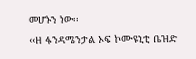መሆኑን ነው፡፡
‹‹ዘ ፋንዳሜንታል ኦፍ ኮሙዩኒቲ ቤዝድ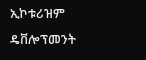ኢኮቱሪዝም ዴቨሎፕመንት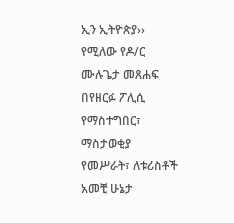ኢን ኢትዮጵያ›› የሚለው የዶ/ር ሙሉጌታ መጸሐፍ በየዘርፉ ፖሊሲ የማስተግበር፣ ማስታወቂያ የመሥራት፣ ለቱሪስቶች አመቺ ሁኔታ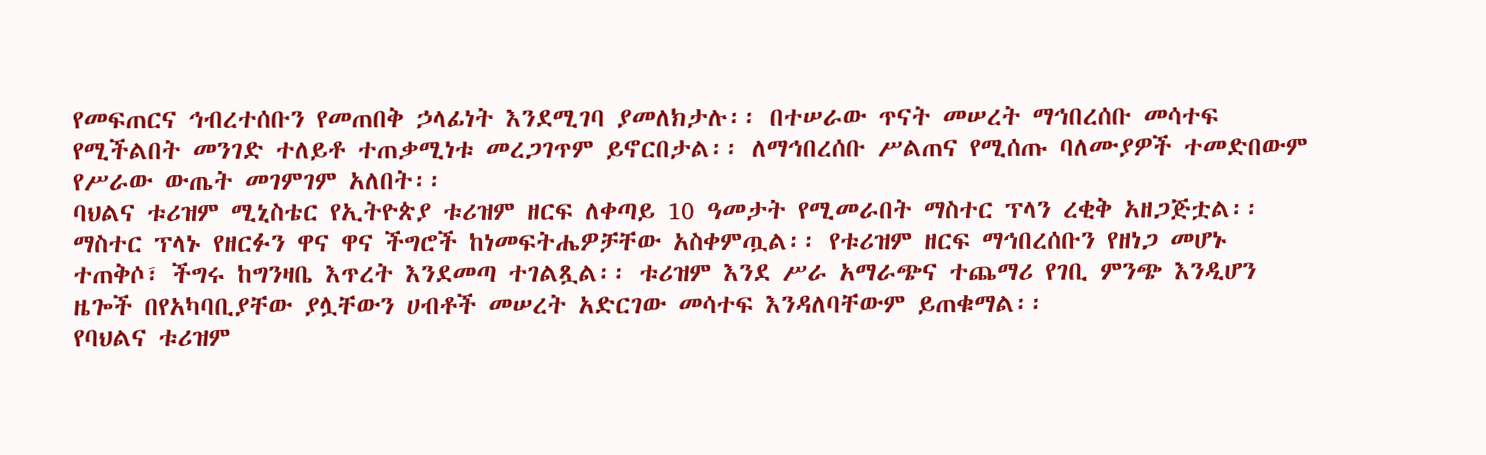የመፍጠርና ኅብረተሰቡን የመጠበቅ ኃላፊነት እንደሚገባ ያመለክታሉ፡፡ በተሠራው ጥናት መሠረት ማኅበረሰቡ መሳተፍ የሚችልበት መንገድ ተለይቶ ተጠቃሚነቱ መረጋገጥም ይኖርበታል፡፡ ለማኅበረሰቡ ሥልጠና የሚሰጡ ባለሙያዎች ተመድበውም የሥራው ውጤት መገምገም አለበት፡፡
ባህልና ቱሪዝም ሚኒስቴር የኢትዮጵያ ቱሪዝም ዘርፍ ለቀጣይ 10 ዓመታት የሚመራበት ማስተር ፕላን ረቂቅ አዘጋጅቷል፡፡ ማስተር ፕላኑ የዘርፉን ዋና ዋና ችግሮች ከነመፍትሔዎቻቸው አስቀምጧል፡፡ የቱሪዝም ዘርፍ ማኅበረሰቡን የዘነጋ መሆኑ ተጠቅሶ፣ ችግሩ ከግንዛቤ እጥረት እንደመጣ ተገልጿል፡፡ ቱሪዝም እንደ ሥራ አማራጭና ተጨማሪ የገቢ ምንጭ እንዲሆን ዜጐች በየአካባቢያቸው ያሏቸውን ሀብቶች መሠረት አድርገው መሳተፍ እንዳለባቸውም ይጠቁማል፡፡
የባህልና ቱሪዝም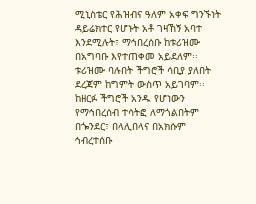ሚኒስቴር የሕዝብና ዓለም አቀፍ ግንኙነት ዳይሬክተር የሆኑት አቶ ገዛኸኝ አባተ እንደሚሉት፣ ማኅበረሰቡ ከቱሪዝሙ በአግባቡ እየተጠቀመ አይደለም፡፡ ቱሪዝሙ ባሉበት ችግሮች ሳቢያ ያለበት ደረጃም ከግምት ውስጥ አይገባም፡፡ ከዘርፉ ችግሮች አንዱ የሆነውን የማኅበረሰብ ተሳትፎ ለማጎልበትም በጐንደር፣ በላሊበላና በአክሱም ኅብረተሰቡ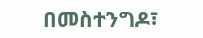በመስተንግዶ፣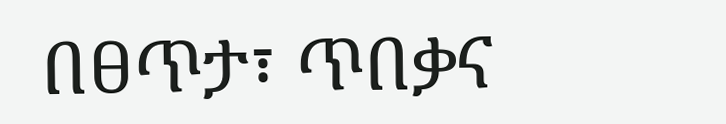በፀጥታ፣ ጥበቃና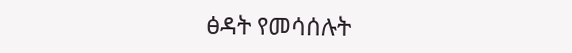ፅዳት የመሳሰሉት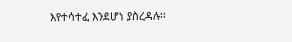እየተሳተፈ እንደሆነ ያስረዳሉ፡፡